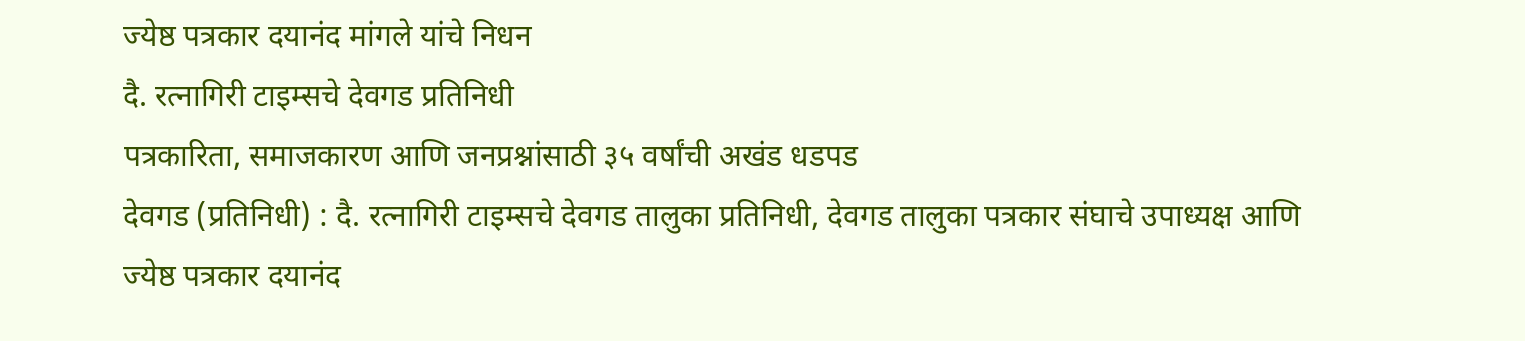ज्येष्ठ पत्रकार दयानंद मांगले यांचे निधन
दै. रत्नागिरी टाइम्सचे देवगड प्रतिनिधी
पत्रकारिता, समाजकारण आणि जनप्रश्नांसाठी ३५ वर्षांची अखंड धडपड
देवगड (प्रतिनिधी) : दै. रत्नागिरी टाइम्सचे देवगड तालुका प्रतिनिधी, देवगड तालुका पत्रकार संघाचे उपाध्यक्ष आणि ज्येष्ठ पत्रकार दयानंद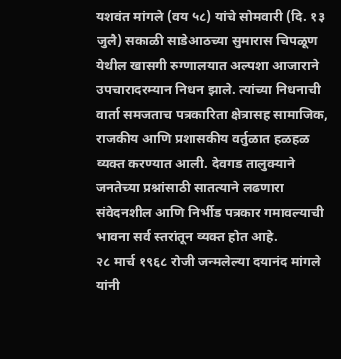यशवंत मांगले (वय ५८) यांचे सोमवारी (दि. १३ जुलै) सकाळी साडेआठच्या सुमारास चिपळूण येथील खासगी रुग्णालयात अल्पशा आजाराने उपचारादरम्यान निधन झाले. त्यांच्या निधनाची वार्ता समजताच पत्रकारिता क्षेत्रासह सामाजिक, राजकीय आणि प्रशासकीय वर्तुळात हळहळ व्यक्त करण्यात आली. देवगड तालुक्याने जनतेच्या प्रश्नांसाठी सातत्याने लढणारा संवेदनशील आणि निर्भीड पत्रकार गमावल्याची भावना सर्व स्तरांतून व्यक्त होत आहे.
२८ मार्च १९६८ रोजी जन्मलेल्या दयानंद मांगले यांनी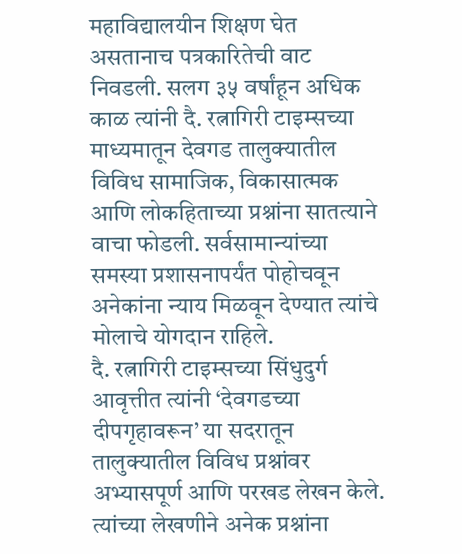महाविद्यालयीन शिक्षण घेत असतानाच पत्रकारितेची वाट निवडली. सलग ३५ वर्षांहून अधिक काळ त्यांनी दै. रत्नागिरी टाइम्सच्या माध्यमातून देवगड तालुक्यातील विविध सामाजिक, विकासात्मक आणि लोकहिताच्या प्रश्नांना सातत्याने वाचा फोडली. सर्वसामान्यांच्या समस्या प्रशासनापर्यंत पोहोचवून अनेकांना न्याय मिळवून देण्यात त्यांचे मोलाचे योगदान राहिले.
दै. रत्नागिरी टाइम्सच्या सिंधुदुर्ग आवृत्तीत त्यांनी ‘देवगडच्या दीपगृहावरून’ या सदरातून तालुक्यातील विविध प्रश्नांवर अभ्यासपूर्ण आणि परखड लेखन केले. त्यांच्या लेखणीने अनेक प्रश्नांना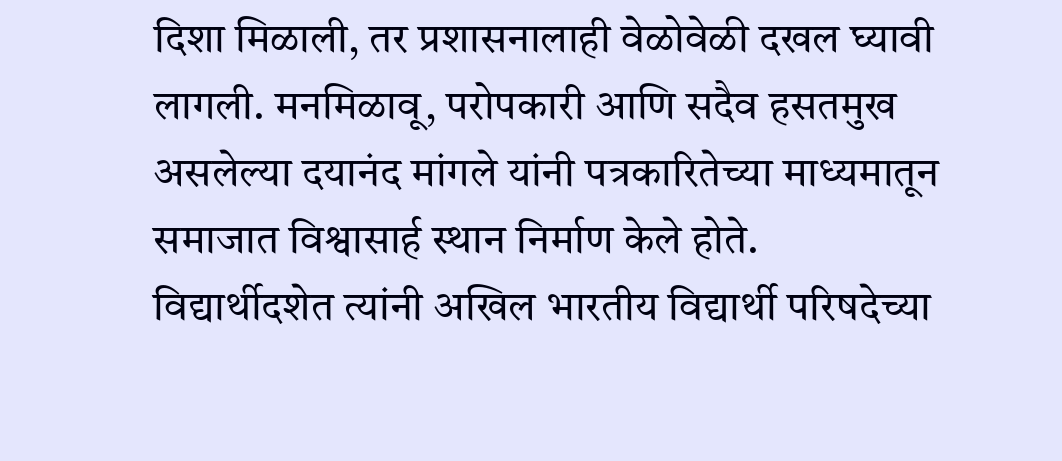दिशा मिळाली, तर प्रशासनालाही वेळोवेळी दखल घ्यावी लागली. मनमिळावू, परोपकारी आणि सदैव हसतमुख असलेल्या दयानंद मांगले यांनी पत्रकारितेच्या माध्यमातून समाजात विश्वासार्ह स्थान निर्माण केले होते.
विद्यार्थीदशेत त्यांनी अखिल भारतीय विद्यार्थी परिषदेच्या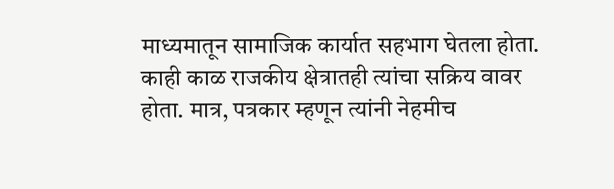माध्यमातून सामाजिक कार्यात सहभाग घेतला होता. काही काळ राजकीय क्षेत्रातही त्यांचा सक्रिय वावर होता. मात्र, पत्रकार म्हणून त्यांनी नेहमीच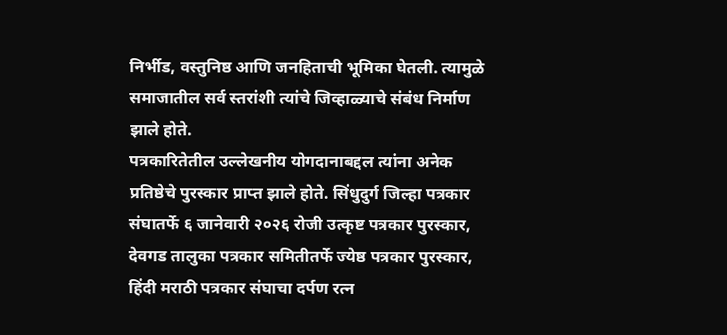निर्भीड, वस्तुनिष्ठ आणि जनहिताची भूमिका घेतली. त्यामुळे समाजातील सर्व स्तरांशी त्यांचे जिव्हाळ्याचे संबंध निर्माण झाले होते.
पत्रकारितेतील उल्लेखनीय योगदानाबद्दल त्यांना अनेक प्रतिष्ठेचे पुरस्कार प्राप्त झाले होते. सिंधुदुर्ग जिल्हा पत्रकार संघातर्फे ६ जानेवारी २०२६ रोजी उत्कृष्ट पत्रकार पुरस्कार, देवगड तालुका पत्रकार समितीतर्फे ज्येष्ठ पत्रकार पुरस्कार, हिंदी मराठी पत्रकार संघाचा दर्पण रत्न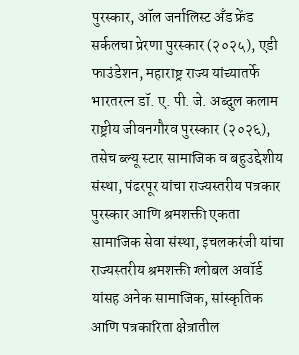पुरस्कार, ऑल जर्नालिस्ट अँड फ्रेंड सर्कलचा प्रेरणा पुरस्कार (२०२५), एडी फाउंडेशन, महाराष्ट्र राज्य यांच्यातर्फे भारतरत्न डॉ. ए. पी. जे. अब्दुल कलाम राष्ट्रीय जीवनगौरव पुरस्कार (२०२६), तसेच ब्ल्यू स्टार सामाजिक व बहुउद्देशीय संस्था, पंढरपूर यांचा राज्यस्तरीय पत्रकार पुरस्कार आणि श्रमशक्ती एकता सामाजिक सेवा संस्था, इचलकरंजी यांचा राज्यस्तरीय श्रमशक्ती ग्लोबल अवॉर्ड यांसह अनेक सामाजिक, सांस्कृतिक आणि पत्रकारिता क्षेत्रातील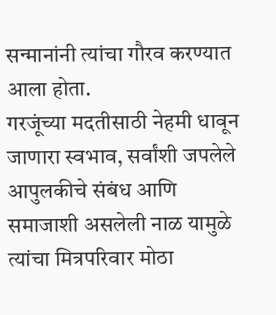सन्मानांनी त्यांचा गौरव करण्यात आला होता.
गरजूंच्या मदतीसाठी नेहमी धावून जाणारा स्वभाव, सर्वांशी जपलेले आपुलकीचे संबंध आणि समाजाशी असलेली नाळ यामुळे त्यांचा मित्रपरिवार मोठा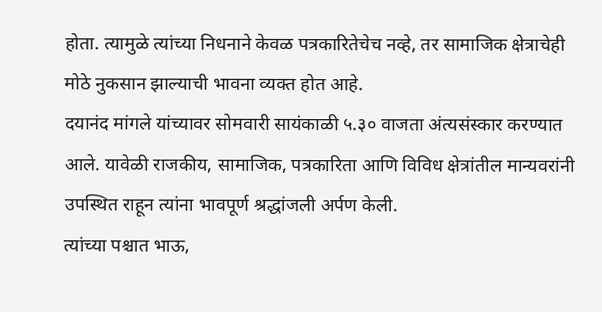होता. त्यामुळे त्यांच्या निधनाने केवळ पत्रकारितेचेच नव्हे, तर सामाजिक क्षेत्राचेही मोठे नुकसान झाल्याची भावना व्यक्त होत आहे.
दयानंद मांगले यांच्यावर सोमवारी सायंकाळी ५.३० वाजता अंत्यसंस्कार करण्यात आले. यावेळी राजकीय, सामाजिक, पत्रकारिता आणि विविध क्षेत्रांतील मान्यवरांनी उपस्थित राहून त्यांना भावपूर्ण श्रद्धांजली अर्पण केली.
त्यांच्या पश्चात भाऊ,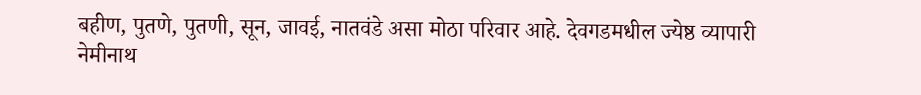बहीण, पुतणे, पुतणी, सून, जावई, नातवंडे असा मोठा परिवार आहे. देवगडमधील ज्येष्ठ व्यापारी नेमीनाथ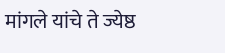मांगले यांचे ते ज्येष्ठ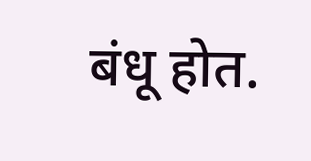बंधू होत.